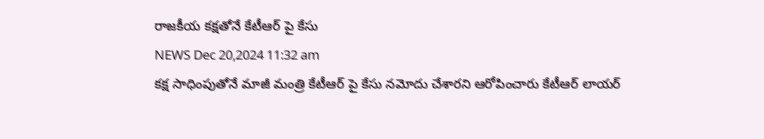రాజకీయ కక్షతోనే కేటీఆర్ పై కేసు
NEWS Dec 20,2024 11:32 am
కక్ష సాధింపుతోనే మాజీ మంత్రి కేటీఆర్ పై కేసు నమోదు చేశారని ఆరోపించారు కేటీఆర్ లాయర్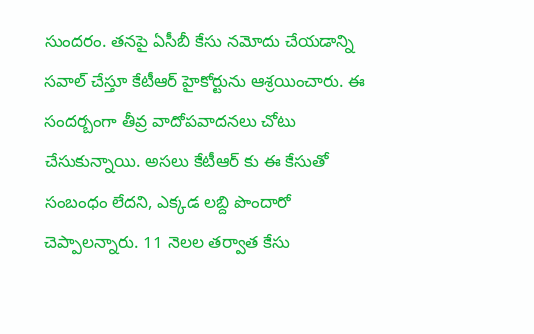సుందరం. తనపై ఏసీబీ కేసు నమోదు చేయడాన్ని సవాల్ చేస్తూ కేటీఆర్ హైకోర్టును ఆశ్రయించారు. ఈ సందర్బంగా తీవ్ర వాదోపవాదనలు చోటు చేసుకున్నాయి. అసలు కేటీఆర్ కు ఈ కేసుతో సంబంధం లేదని, ఎక్కడ లబ్ది పొందారో చెప్పాలన్నారు. 11 నెలల తర్వాత కేసు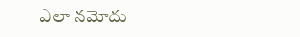ఎలా నమోదు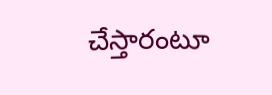చేస్తారంటూ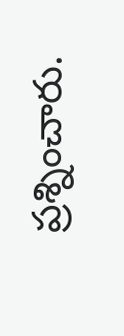ప్రశ్నించారు.